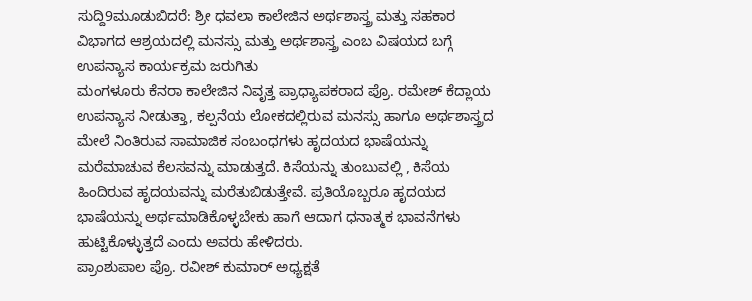ಸುದ್ದಿ9ಮೂಡುಬಿದರೆ: ಶ್ರೀ ಧವಲಾ ಕಾಲೇಜಿನ ಅರ್ಥಶಾಸ್ತ್ರ ಮತ್ತು ಸಹಕಾರ ವಿಭಾಗದ ಆಶ್ರಯದಲ್ಲಿ ಮನಸ್ಸು ಮತ್ತು ಅರ್ಥಶಾಸ್ತ್ರ ಎಂಬ ವಿಷಯದ ಬಗ್ಗೆ ಉಪನ್ಯಾಸ ಕಾರ್ಯಕ್ರಮ ಜರುಗಿತು
ಮಂಗಳೂರು ಕೆನರಾ ಕಾಲೇಜಿನ ನಿವೃತ್ತ ಪ್ರಾಧ್ಯಾಪಕರಾದ ಪ್ರೊ. ರಮೇಶ್ ಕೆದ್ಲಾಯ ಉಪನ್ಯಾಸ ನೀಡುತ್ತಾ, ಕಲ್ಪನೆಯ ಲೋಕದಲ್ಲಿರುವ ಮನಸ್ಸು ಹಾಗೂ ಅರ್ಥಶಾಸ್ತ್ರದ ಮೇಲೆ ನಿಂತಿರುವ ಸಾಮಾಜಿಕ ಸಂಬಂಧಗಳು ಹೃದಯದ ಭಾಷೆಯನ್ನು ಮರೆಮಾಚುವ ಕೆಲಸವನ್ನು ಮಾಡುತ್ತದೆ. ಕಿಸೆಯನ್ನು ತುಂಬುವಲ್ಲಿ , ಕಿಸೆಯ ಹಿಂದಿರುವ ಹೃದಯವನ್ನು ಮರೆತುಬಿಡುತ್ತೇವೆ. ಪ್ರತಿಯೊಬ್ಬರೂ ಹೃದಯದ ಭಾಷೆಯನ್ನು ಅರ್ಥಮಾಡಿಕೊಳ್ಳಬೇಕು ಹಾಗೆ ಆದಾಗ ಧನಾತ್ಮಕ ಭಾವನೆಗಳು ಹುಟ್ಟಿಕೊಳ್ಳುತ್ತದೆ ಎಂದು ಅವರು ಹೇಳಿದರು.
ಪ್ರಾಂಶುಪಾಲ ಪ್ರೊ. ರವೀಶ್ ಕುಮಾರ್ ಅಧ್ಯಕ್ಷತೆ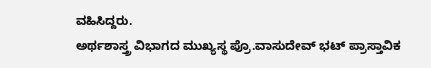ವಹಿಸಿದ್ದರು.
ಅರ್ಥಶಾಸ್ತ್ರ ವಿಭಾಗದ ಮುಖ್ಯಸ್ಥ ಪ್ರೊ.ವಾಸುದೇವ್ ಭಟ್ ಪ್ರಾಸ್ತಾವಿಕ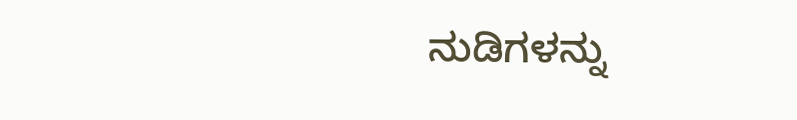ನುಡಿಗಳನ್ನು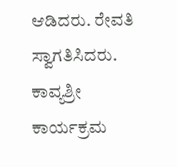ಆಡಿದರು. ರೇವತಿ ಸ್ವಾಗತಿಸಿದರು. ಕಾವ್ಯಶ್ರೀ ಕಾರ್ಯಕ್ರಮ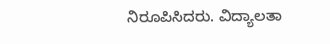ನಿರೂಪಿಸಿದರು. ವಿದ್ಯಾಲತಾ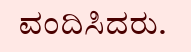ವಂದಿಸಿದರು.